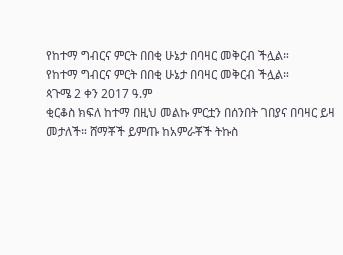የከተማ ግብርና ምርት በበቂ ሁኔታ በባዛር መቅርብ ችሏል።
የከተማ ግብርና ምርት በበቂ ሁኔታ በባዛር መቅርብ ችሏል።
ጳጉሜ 2 ቀን 2017 ዓ.ም
ቂርቆስ ክፍለ ከተማ በዚህ መልኩ ምርቷን በሰንበት ገበያና በባዛር ይዛ መታለች። ሸማቾች ይምጡ ከአምራቾች ትኩስ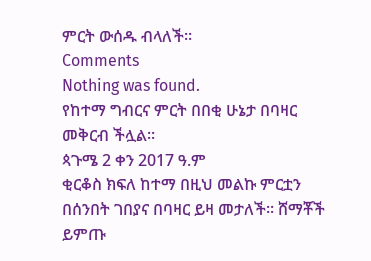ምርት ውሰዱ ብላለች።
Comments
Nothing was found.
የከተማ ግብርና ምርት በበቂ ሁኔታ በባዛር መቅርብ ችሏል።
ጳጉሜ 2 ቀን 2017 ዓ.ም
ቂርቆስ ክፍለ ከተማ በዚህ መልኩ ምርቷን በሰንበት ገበያና በባዛር ይዛ መታለች። ሸማቾች ይምጡ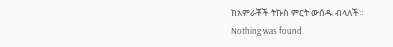ከአምራቾች ትኩስ ምርት ውሰዱ ብላለች።
Nothing was found.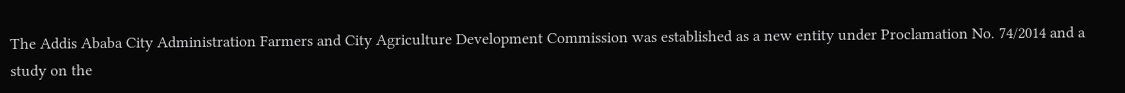The Addis Ababa City Administration Farmers and City Agriculture Development Commission was established as a new entity under Proclamation No. 74/2014 and a study on the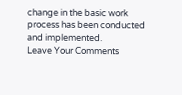change in the basic work process has been conducted and implemented.
Leave Your Comments